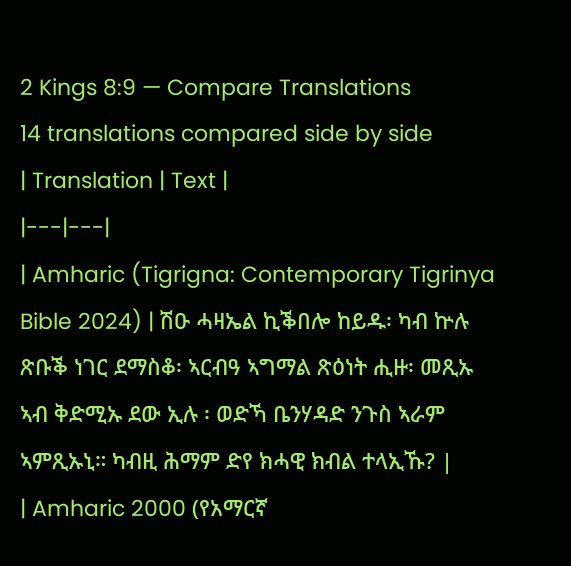2 Kings 8:9 — Compare Translations
14 translations compared side by side
| Translation | Text |
|---|---|
| Amharic (Tigrigna: Contemporary Tigrinya Bible 2024) | ሽዑ ሓዛኤል ኪቕበሎ ከይዱ፡ ካብ ኵሉ ጽቡቕ ነገር ደማስቆ፡ ኣርብዓ ኣግማል ጽዕነት ሒዙ፡ መጺኡ ኣብ ቅድሚኡ ደው ኢሉ ፡ ወድኻ ቤንሃዳድ ንጉስ ኣራም ኣምጺኡኒ። ካብዚ ሕማም ድየ ክሓዊ ክብል ተላኢኹ? |
| Amharic 2000 (የአማርኛ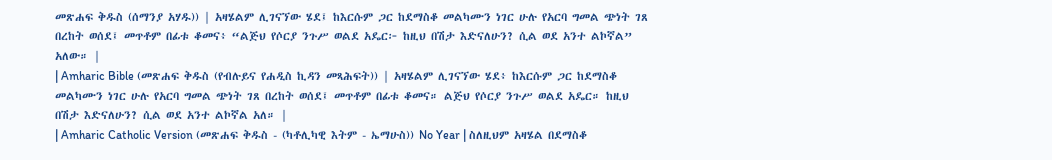መጽሐፍ ቅዱስ (ሰማንያ አሃዱ)) | አዛሄልም ሊገናኘው ሄደ፤ ከእርሱም ጋር ከደማስቆ መልካሙን ነገር ሁሉ የአርባ ግመል ጭነት ገጸ በረከት ወሰደ፤ መጥቶም በፊቱ ቆመና፥ “ልጅህ የሶርያ ንጉሥ ወልደ አዴር፦ ከዚህ በሽታ እድናለሁን? ሲል ወደ አንተ ልኮኛል” አለው። |
| Amharic Bible (መጽሐፍ ቅዱስ (የብሉይና የሐዲስ ኪዳን መጻሕፍት)) | አዛሄልም ሊገናኘው ሄደ፥ ከእርሱም ጋር ከደማስቆ መልካሙን ነገር ሁሉ የአርባ ግመል ጭነት ገጸ በረከት ወሰደ፤ መጥቶም በፊቱ ቆመና። ልጅህ የሶርያ ንጉሥ ወልደ አዴር። ከዚህ በሽታ እድናለሁን? ሲል ወደ አንተ ልኮኛል አለ። |
| Amharic Catholic Version (መጽሐፍ ቅዱስ - (ካቶሊካዊ እትም - ኤማሁስ)) No Year | ስለዚህም አዛሄል በደማስቆ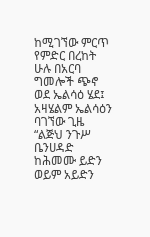ከሚገኘው ምርጥ የምድር በረከት ሁሉ በአርባ ግመሎች ጭኖ ወደ ኤልሳዕ ሄደ፤ አዛሄልም ኤልሳዕን ባገኘው ጊዜ “ልጅህ ንጉሥ ቤንሀዳድ ከሕመሙ ይድን ወይም አይድን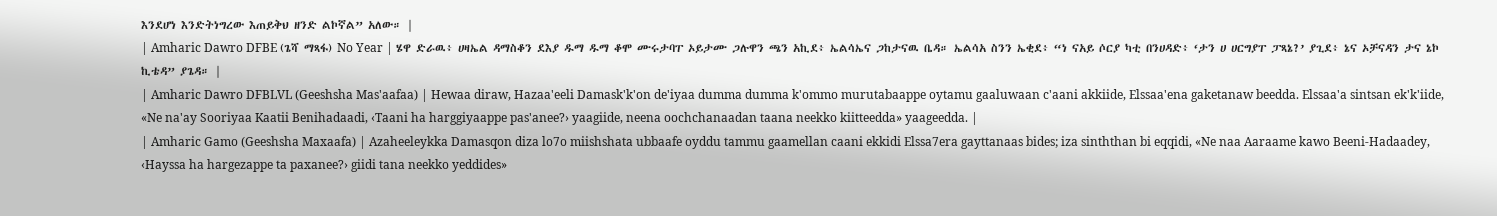እንደሆነ እንድትነግረው እጠይቅህ ዘንድ ልኮኛል” አለው። |
| Amharic Dawro DFBE (ጌሻ ማጻፋ) No Year | ሄዋ ድራዉ፥ ሀዛኤል ዳማስቆን ደእያ ዱማ ዱማ ቆሞ ሙሩታባፐ ኦይታሙ ጋሉዋን ጫን አኪደ፥ ኤልሳኤና ጋከታናዉ ቤዳ። ኤልሳአ ስንን ኤቂደ፥ “ነ ናአይ ሶርያ ካቲ በንሀዳድ፥ ‘ታን ሀ ሀርግያፐ ፓጻኔ?’ ያጊደ፥ ኔና ኦቻናዳን ታና ኔኮ ኪቴዳ” ያጌዳ። |
| Amharic Dawro DFBLVL (Geeshsha Mas'aafaa) | Hewaa diraw, Hazaa'eeli Damask'k'on de'iyaa dumma dumma k'ommo murutabaappe oytamu gaaluwaan c'aani akkiide, Elssaa'ena gaketanaw beedda. Elssaa'a sintsan ek'k'iide, «Ne na'ay Sooriyaa Kaatii Benihadaadi, ‹Taani ha harggiyaappe pas'anee?› yaagiide, neena oochchanaadan taana neekko kiitteedda» yaageedda. |
| Amharic Gamo (Geeshsha Maxaafa) | Azaheeleykka Damasqon diza lo7o miishshata ubbaafe oyddu tammu gaamellan caani ekkidi Elssa7era gayttanaas bides; iza sinththan bi eqqidi, «Ne naa Aaraame kawo Beeni-Hadaadey, ‹Hayssa ha hargezappe ta paxanee?› giidi tana neekko yeddides»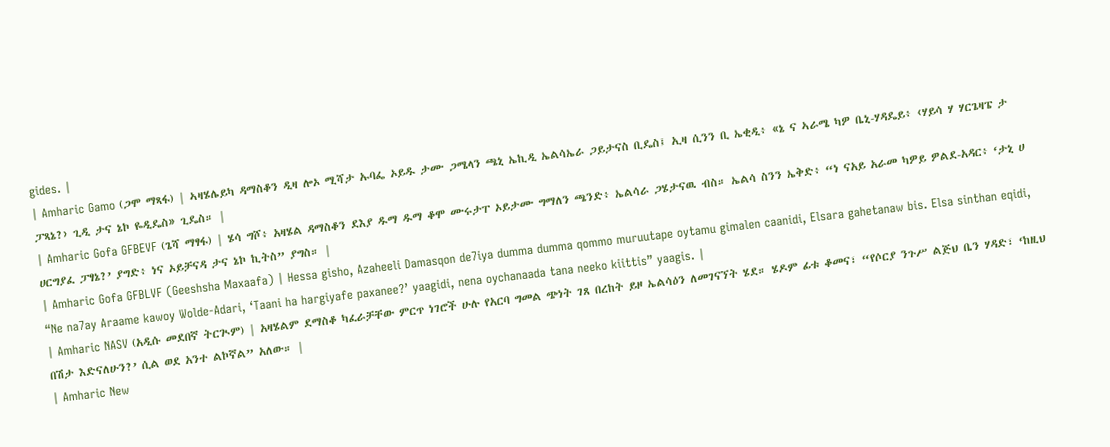gides. |
| Amharic Gamo (ጋሞ ማጻፋ) | ኣዛሄሌይካ ዳማስቆን ዲዛ ሎኦ ሚሻታ ኡባፌ ኦይዱ ታሙ ጋሜላን ጫኒ ኤኪዲ ኤልሳኤራ ጋይታናስ ቢዴስ፤ ኢዛ ሲንን ቢ ኤቂዲ፥ «ኔ ና ኣራሜ ካዎ ቤኒ-ሃዳዴይ፥ ‹ሃይሳ ሃ ሃርጌዛፔ ታ ፓጻኔ?› ጊዲ ታና ኔኮ ዬዲዴስ» ጊዴስ። |
| Amharic Gofa GFBEVF (ጌሻ ማፃፋ) | ሄሳ ግሾ፥ አዛሄል ዳማስቆን ደእያ ዱማ ዱማ ቆሞ ሙሩታፐ ኦይታሙ ግማለን ጫንድ፥ ኤልሳራ ጋሄታናዉ ብስ። ኤልሳ ስንን ኤቅድ፥ “ነ ናአይ አራመ ካዎይ ዎልደ-አዳር፥ ‘ታኒ ሀ ሀርግያፈ ፓፃኔ?’ ያግድ፥ ነና ኦይቻናዳ ታና ኔኮ ኪትስ” ያግስ። |
| Amharic Gofa GFBLVF (Geeshsha Maxaafa) | Hessa gisho, Azaheeli Damasqon de7iya dumma dumma qommo muruutape oytamu gimalen caanidi, Elsara gahetanaw bis. Elsa sinthan eqidi, “Ne na7ay Araame kawoy Wolde-Adari, ‘Taani ha hargiyafe paxanee?’ yaagidi, nena oychanaada tana neeko kiittis” yaagis. |
| Amharic NASV (አዲሱ መደበኛ ትርጒም) | አዛሄልም ደማስቆ ካፈራቻቸው ምርጥ ነገሮች ሁሉ የአርባ ግመል ጭነት ገጸ በረከት ይዞ ኤልሳዕን ለመገናኘት ሄደ። ሄዶም ፊቱ ቆመና፣ “የሶርያ ንጉሥ ልጅህ ቤን ሃዳድ፣ ‘ከዚህ በሽታ እድናለሁን?’ ሲል ወደ አንተ ልኮኛል” አለው። |
| Amharic New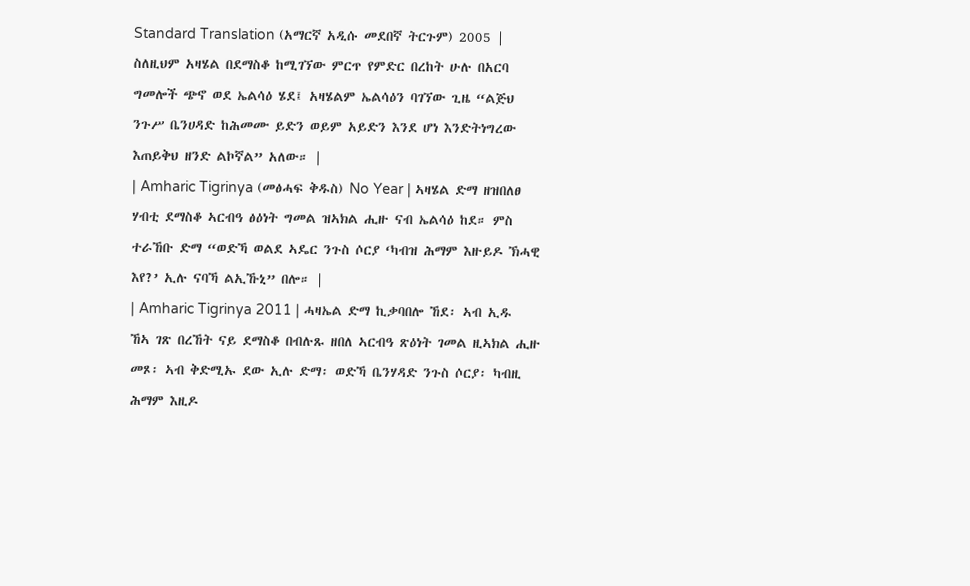Standard Translation (አማርኛ አዲሱ መደበኛ ትርጉም) 2005 | ስለዚህም አዛሄል በደማስቆ ከሚገኘው ምርጥ የምድር በረከት ሁሉ በአርባ ግመሎች ጭኖ ወደ ኤልሳዕ ሄደ፤ አዛሄልም ኤልሳዕን ባገኘው ጊዜ “ልጅህ ንጉሥ ቤንሀዳድ ከሕመሙ ይድን ወይም አይድን እንደ ሆነ እንድትነግረው እጠይቅህ ዘንድ ልኮኛል” አለው። |
| Amharic Tigrinya (መፅሓፍ ቅዱስ) No Year | ኣዛሄል ድማ ዘዝበለፀ ሃብቲ ደማስቆ ኣርብዓ ፅዕነት ግመል ዝኣክል ሒዙ ናብ ኤልሳዕ ከደ። ምስ ተራኸቡ ድማ “ወድኻ ወልደ ኣዴር ንጉስ ሶርያ ‘ካብዝ ሕማም እዙይዶ ኽሓዊ እየ?’ ኢሉ ናባኻ ልኢኹኒ” በሎ። |
| Amharic Tigrinya 2011 | ሓዛኤል ድማ ኪቃባበሎ ኸደ፡ ኣብ ኢዱ ኸኣ ገጽ በረኸት ናይ ደማስቆ በብሉጹ ዘበለ ኣርብዓ ጽዕነት ገመል ዚኣክል ሒዙ መጾ፡ ኣብ ቅድሚኡ ደው ኢሉ ድማ፡ ወድኻ ቤንሃዳድ ንጉስ ሶርያ፡ ካብዚ ሕማም እዚዶ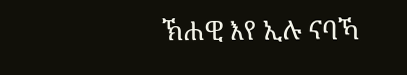ኽሐዊ እየ ኢሉ ናባኻ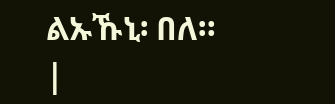ልኡኹኒ፡ በለ። |